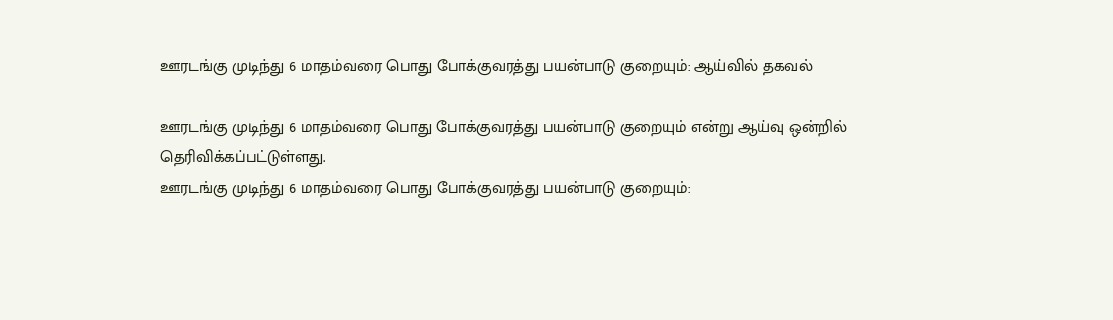ஊரடங்கு முடிந்து 6 மாதம்வரை பொது போக்குவரத்து பயன்பாடு குறையும்: ஆய்வில் தகவல்

ஊரடங்கு முடிந்து 6 மாதம்வரை பொது போக்குவரத்து பயன்பாடு குறையும் என்று ஆய்வு ஒன்றில் தெரிவிக்கப்பட்டுள்ளது.
ஊரடங்கு முடிந்து 6 மாதம்வரை பொது போக்குவரத்து பயன்பாடு குறையும்: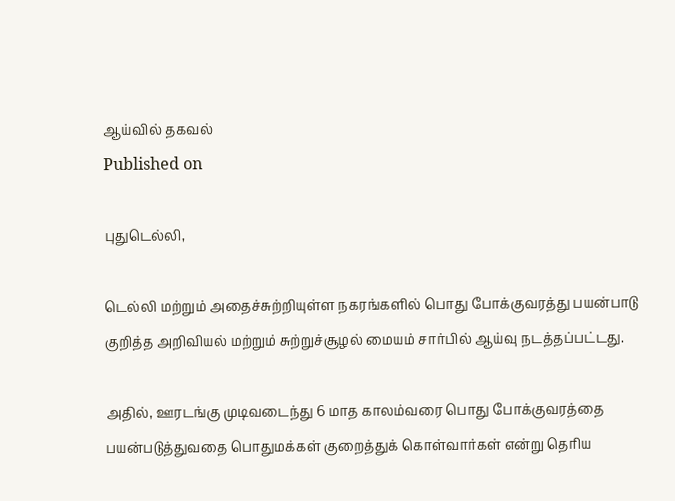ஆய்வில் தகவல்
Published on

புதுடெல்லி,

டெல்லி மற்றும் அதைச்சுற்றியுள்ள நகரங்களில் பொது போக்குவரத்து பயன்பாடு குறித்த அறிவியல் மற்றும் சுற்றுச்சூழல் மையம் சார்பில் ஆய்வு நடத்தப்பட்டது.

அதில், ஊரடங்கு முடிவடைந்து 6 மாத காலம்வரை பொது போக்குவரத்தை பயன்படுத்துவதை பொதுமக்கள் குறைத்துக் கொள்வார்கள் என்று தெரிய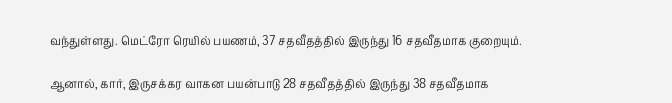வந்துள்ளது. மெட்ரோ ரெயில் பயணம், 37 சதவீதத்தில் இருந்து 16 சதவீதமாக குறையும்.

ஆனால், கார், இருசக்கர வாகன பயன்பாடு 28 சதவீதத்தில் இருந்து 38 சதவீதமாக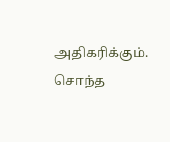அதிகரிக்கும். சொந்த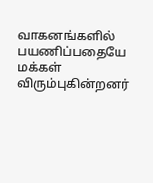வாகனங்களில் பயணிப்பதையே மக்கள் விரும்புகின்றனர்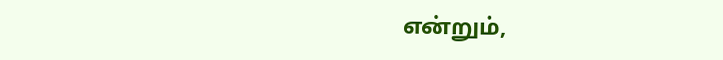என்றும்,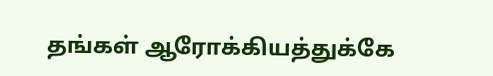தங்கள் ஆரோக்கியத்துக்கே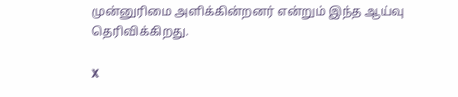முன்னுரிமை அளிக்கின்றனர் என்றும் இந்த ஆய்வு தெரிவிக்கிறது.

X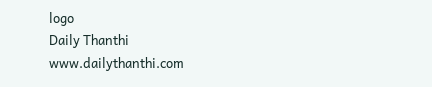logo
Daily Thanthi
www.dailythanthi.com